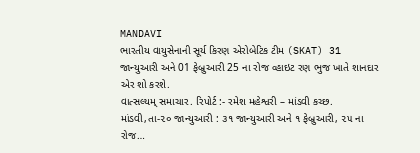MANDAVI
ભારતીય વાયુસેનાની સૂર્ય કિરણ એરોબેટિક ટીમ (SKAT) 31 જાન્યુઆરી અને 01 ફેબ્રુઆરી 25 ના રોજ વ્હાઇટ રણ ભુજ ખાતે શાનદાર એર શો કરશે.
વાત્સલ્યમ્ સમાચાર. રિપોર્ટ :- રમેશ મહેશ્વરી – માંડવી કચ્છ. માંડવી,તા-૨૦ જાન્યુઆરી : ૩૧ જાન્યુઆરી અને ૧ ફેબ્રુઆરી, ૨૫ ના રોજ…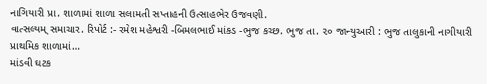નાગિયારી પ્રા. શાળામાં શાળા સલામતી સપ્તાહની ઉત્સાહભેર ઉજવણી.
વાત્સલ્યમ્ સમાચાર. રિપોર્ટ :- રમેશ મહેશ્વરી -બિમલભાઈ માંકડ -ભુજ કચ્છ. ભુજ તા. ૨૦ જાન્યુઆરી : ભુજ તાલુકાની નાગીયારી પ્રાથમિક શાળામાં…
માંડવી ઘટક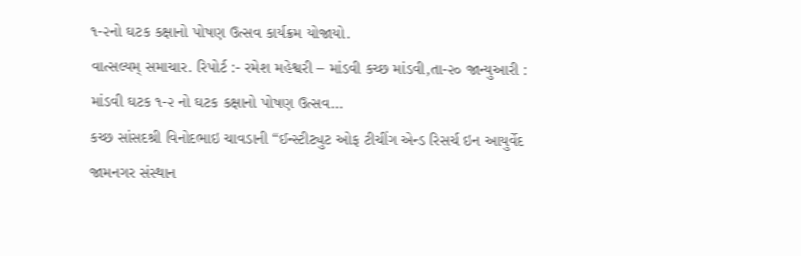૧-૨નો ઘટક કક્ષાનો પોષણ ઉત્સવ કાર્યક્રમ યોજાયો.
વાત્સલ્યમ્ સમાચાર. રિપોર્ટ :- રમેશ મહેશ્વરી – માંડવી કચ્છ માંડવી,તા-૨૦ જાન્યુઆરી : માંડવી ઘટક ૧-૨ નો ઘટક કક્ષાનો પોષણ ઉત્સવ…
કચ્છ સાંસદશ્રી વિનોદભાઇ ચાવડાની “ઈન્સ્ટીટ્યુટ ઓફ ટીચીંગ એન્ડ રિસર્ચ ઇન આયુર્વેદ જામનગર સંસ્થાન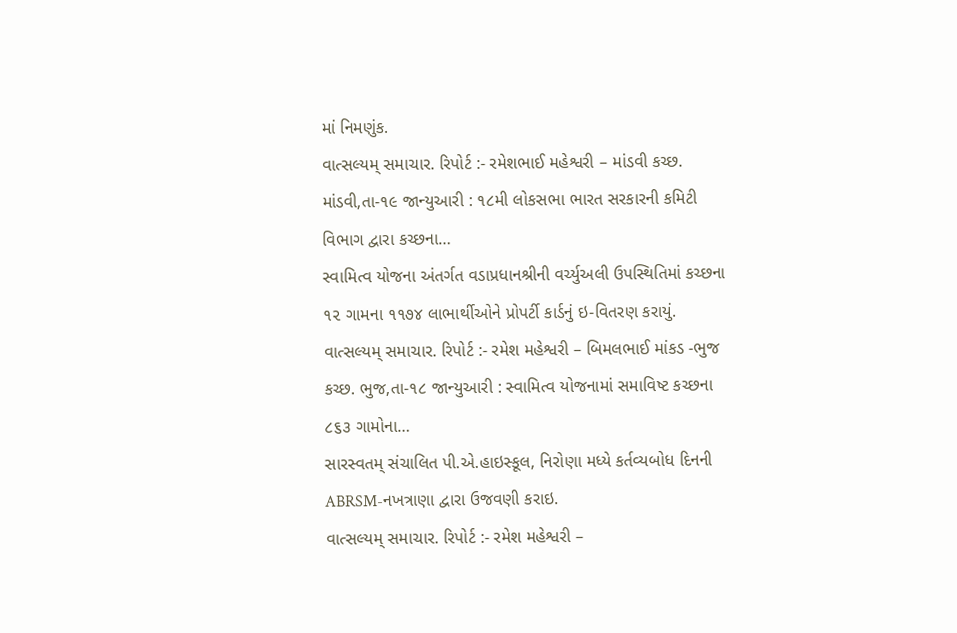માં નિમણુંક.
વાત્સલ્યમ્ સમાચાર. રિપોર્ટ :- રમેશભાઈ મહેશ્વરી – માંડવી કચ્છ. માંડવી,તા-૧૯ જાન્યુઆરી : ૧૮મી લોકસભા ભારત સરકારની કમિટી વિભાગ દ્વારા કચ્છના…
સ્વામિત્વ યોજના અંતર્ગત વડાપ્રધાનશ્રીની વર્ચ્યુઅલી ઉપસ્થિતિમાં કચ્છના ૧૨ ગામના ૧૧૭૪ લાભાર્થીઓને પ્રોપર્ટી કાર્ડનું ઇ-વિતરણ કરાયું.
વાત્સલ્યમ્ સમાચાર. રિપોર્ટ :- રમેશ મહેશ્વરી – બિમલભાઈ માંકડ -ભુજ કચ્છ. ભુજ,તા-૧૮ જાન્યુઆરી : સ્વામિત્વ યોજનામાં સમાવિષ્ટ કચ્છના ૮૬૩ ગામોના…
સારસ્વતમ્ સંચાલિત પી.એ.હાઇસ્કૂલ, નિરોણા મધ્યે કર્તવ્યબોધ દિનની ABRSM-નખત્રાણા દ્વારા ઉજવણી કરાઇ.
વાત્સલ્યમ્ સમાચાર. રિપોર્ટ :- રમેશ મહેશ્વરી –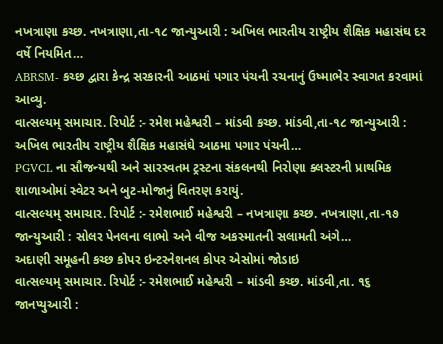નખત્રાણા કચ્છ. નખત્રાણા,તા-૧૮ જાન્યુઆરી : અખિલ ભારતીય રાષ્ટ્રીય શૈક્ષિક મહાસંઘ દર વર્ષે નિયમિત…
ABRSM- કચ્છ દ્વારા કેન્દ્ર સરકારની આઠમાં પગાર પંચની રચનાનું ઉષ્માભેર સ્વાગત કરવામાં આવ્યુ.
વાત્સલ્યમ્ સમાચાર. રિપોર્ટ :- રમેશ મહેશ્વરી – માંડવી કચ્છ. માંડવી,તા-૧૮ જાન્યુઆરી : અખિલ ભારતીય રાષ્ટ્રીય શૈક્ષિક મહાસંઘે આઠમા પગાર પંચની…
PGVCL ના સૌજન્યથી અને સારસ્વતમ ટ્રસ્ટના સંકલનથી નિરોણા ક્લસ્ટરની પ્રાથમિક શાળાઓમાં સ્વેટર અને બુટ-મોજાનું વિતરણ કરાયું.
વાત્સલ્યમ્ સમાચાર. રિપોર્ટ :- રમેશભાઈ મહેશ્વરી – નખત્રાણા કચ્છ. નખત્રાણા,તા-૧૭ જાન્યુઆરી : સોલર પેનલના લાભો અને વીજ અકસ્માતની સલામતી અંગે…
અદાણી સમૂહની કચ્છ કોપર ઇન્ટરનેશનલ કોપર એસોમાં જોડાઇ
વાત્સલ્યમ્ સમાચાર. રિપોર્ટ :- રમેશભાઈ મહેશ્વરી – માંડવી કચ્છ. માંડવી,તા. ૧૬ જાનપ્યુઆરી :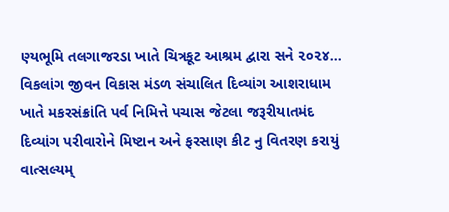ણ્યભૂમિ તલગાજરડા ખાતે ચિત્રકૂટ આશ્રમ દ્વારા સને ૨૦૨૪…
વિકલાંગ જીવન વિકાસ મંડળ સંચાલિત દિવ્યાંગ આશરાધામ ખાતે મકરસંક્રાંતિ પર્વ નિમિત્તે પચાસ જેટલા જરૂરીયાતમંદ દિવ્યાંગ પરીવારોને મિષ્ટાન અને ફરસાણ કીટ નુ વિતરણ કરાયું
વાત્સલ્યમ્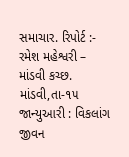સમાચાર. રિપોર્ટ :- રમેશ મહેશ્વરી – માંડવી કચ્છ. માંડવી,તા-૧૫ જાન્યુઆરી : વિકલાંગ જીવન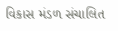વિકાસ મંડળ સંચાલિત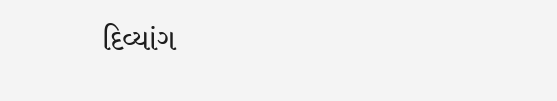દિવ્યાંગ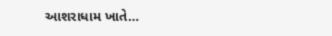આશરાધામ ખાતે…